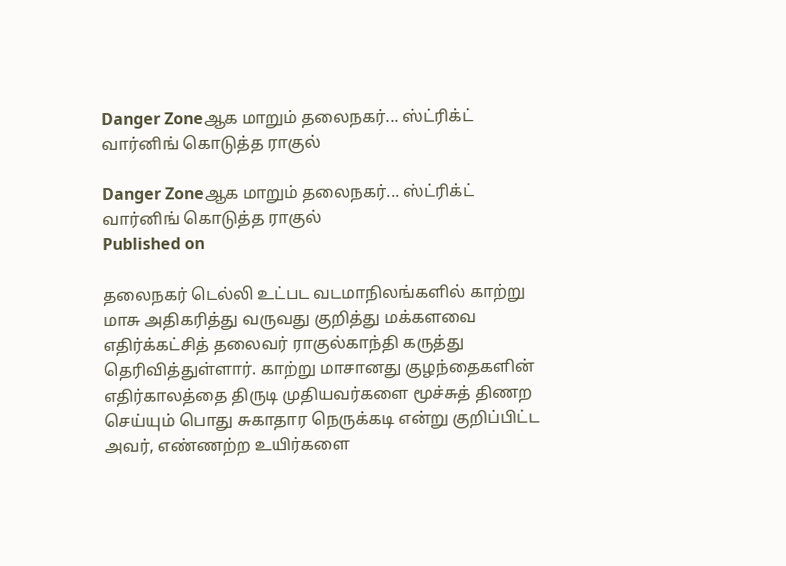Danger Zoneஆக மாறும் தலைநகர்... ஸ்ட்ரிக்ட் வார்னிங் கொடுத்த ராகுல்

Danger Zoneஆக மாறும் தலைநகர்... ஸ்ட்ரிக்ட் வார்னிங் கொடுத்த ராகுல்
Published on

தலைநகர் டெல்லி உட்பட வடமாநிலங்களில் காற்று மாசு அதிகரித்து வருவது குறித்து மக்களவை எதிர்க்கட்சித் தலைவர் ராகுல்காந்தி கருத்து தெரிவித்துள்ளார். காற்று மாசானது குழந்தைகளின் எதிர்காலத்தை திருடி முதியவர்களை மூச்சுத் திணற செய்யும் பொது சுகாதார நெருக்கடி என்று குறிப்பிட்ட அவர், எண்ணற்ற உயிர்களை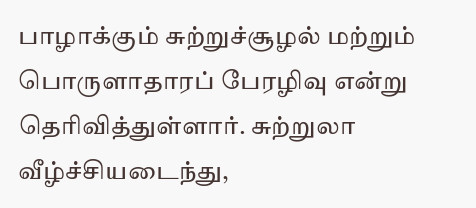பாழாக்கும் சுற்றுச்சூழல் மற்றும் பொருளாதாரப் பேரழிவு என்று தெரிவித்துள்ளார். சுற்றுலா வீழ்ச்சியடைந்து,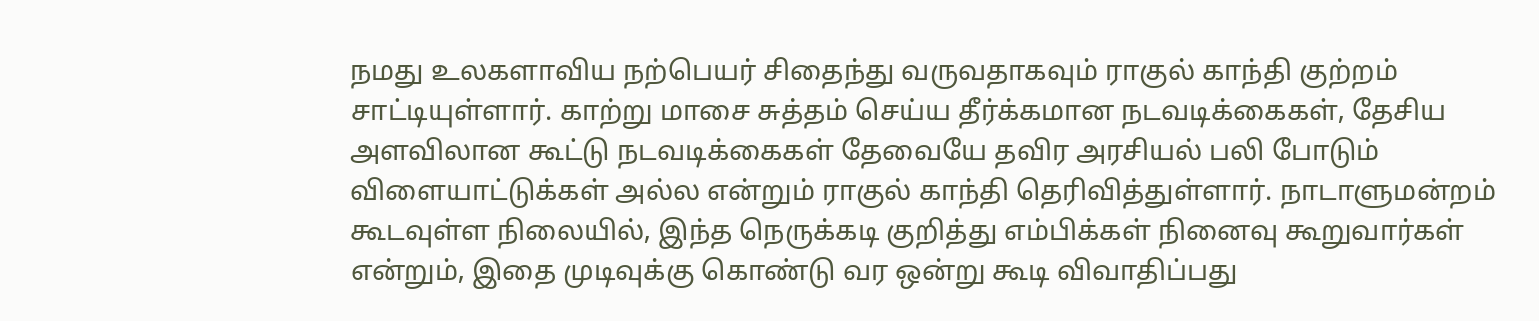நமது உலகளாவிய நற்பெயர் சிதைந்து வருவதாகவும் ராகுல் காந்தி குற்றம் சாட்டியுள்ளார். காற்று மாசை சுத்தம் செய்ய தீர்க்கமான நடவடிக்கைகள், தேசிய அளவிலான கூட்டு நடவடிக்கைகள் தேவையே தவிர அரசியல் பலி போடும் விளையாட்டுக்கள் அல்ல என்றும் ராகுல் காந்தி தெரிவித்துள்ளார். நாடாளுமன்றம் கூடவுள்ள நிலையில், இந்த நெருக்கடி குறித்து எம்பிக்கள் நினைவு கூறுவார்கள் என்றும், இதை முடிவுக்கு கொண்டு வர ஒன்று கூடி விவாதிப்பது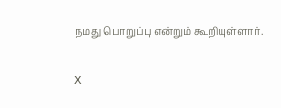நமது பொறுப்பு என்றும் கூறியுள்ளார்.

X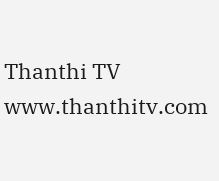Thanthi TV
www.thanthitv.com